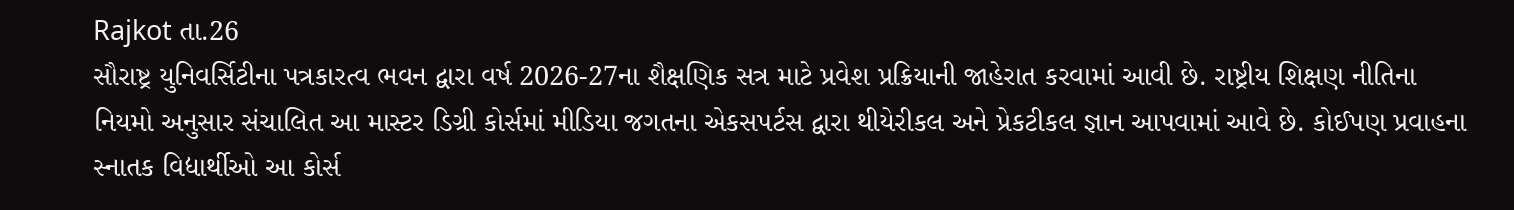Rajkot તા.26
સૌરાષ્ટ્ર યુનિવર્સિટીના પત્રકારત્વ ભવન દ્વારા વર્ષ 2026-27ના શૈક્ષણિક સત્ર માટે પ્રવેશ પ્રક્રિયાની જાહેરાત કરવામાં આવી છે. રાષ્ટ્રીય શિક્ષણ નીતિના નિયમો અનુસાર સંચાલિત આ માસ્ટર ડિગ્રી કોર્સમાં મીડિયા જગતના એકસપર્ટસ દ્વારા થીયેરીકલ અને પ્રેકટીકલ જ્ઞાન આપવામાં આવે છે. કોઈપણ પ્રવાહના સ્નાતક વિદ્યાર્થીઓ આ કોર્સ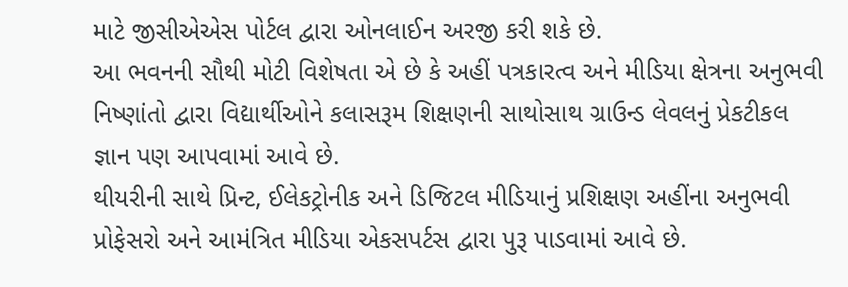માટે જીસીએએસ પોર્ટલ દ્વારા ઓનલાઈન અરજી કરી શકે છે.
આ ભવનની સૌથી મોટી વિશેષતા એ છે કે અહીં પત્રકારત્વ અને મીડિયા ક્ષેત્રના અનુભવી નિષ્ણાંતો દ્વારા વિદ્યાર્થીઓને કલાસરૂમ શિક્ષણની સાથોસાથ ગ્રાઉન્ડ લેવલનું પ્રેકટીકલ જ્ઞાન પણ આપવામાં આવે છે.
થીયરીની સાથે પ્રિન્ટ, ઈલેકટ્રોનીક અને ડિજિટલ મીડિયાનું પ્રશિક્ષણ અહીંના અનુભવી પ્રોફેસરો અને આમંત્રિત મીડિયા એકસપર્ટસ દ્વારા પુરૂ પાડવામાં આવે છે.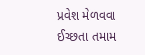પ્રવેશ મેળવવા ઈચ્છતા તમામ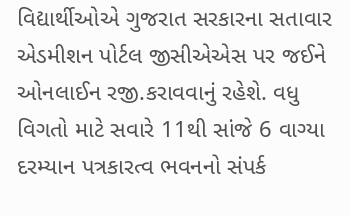વિદ્યાર્થીઓએ ગુજરાત સરકારના સતાવાર એડમીશન પોર્ટલ જીસીએએસ પર જઈને ઓનલાઈન રજી.કરાવવાનું રહેશે. વધુ વિગતો માટે સવારે 11થી સાંજે 6 વાગ્યા દરમ્યાન પત્રકારત્વ ભવનનો સંપર્ક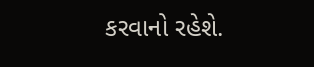કરવાનો રહેશે.